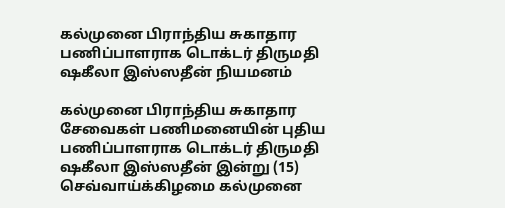கல்முனை பிராந்திய சுகாதார பணிப்பாளராக டொக்டர் திருமதி ஷகீலா இஸ்ஸதீன் நியமனம்

கல்முனை பிராந்திய சுகாதார சேவைகள் பணிமனையின் புதிய பணிப்பாளராக டொக்டர் திருமதி ஷகீலா இஸ்ஸதீன் இன்று (15) செவ்வாய்க்கிழமை கல்முனை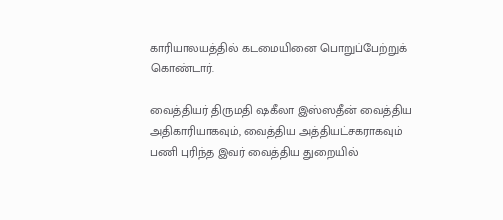காரியாலயத்தில் கடமையினை பொறுப்பேற்றுக் கொண்டார்.

வைத்தியர் திருமதி ஷகீலா இஸ்ஸதீன் வைத்திய அதிகாரியாகவும், வைத்திய அத்தியட்சகராகவும் பணி புரிந்த இவர் வைத்திய துறையில்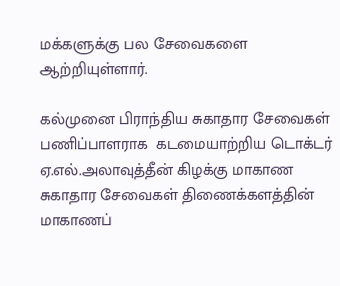மக்களுக்கு பல சேவைகளை ஆற்றியுள்ளார்.

கல்முனை பிராந்திய சுகாதார சேவைகள் பணிப்பாளராக  கடமையாற்றிய டொக்டர் ஏ.எல்.அலாவுத்தீன் கிழக்கு மாகாண சுகாதார சேவைகள் திணைக்களத்தின் மாகாணப்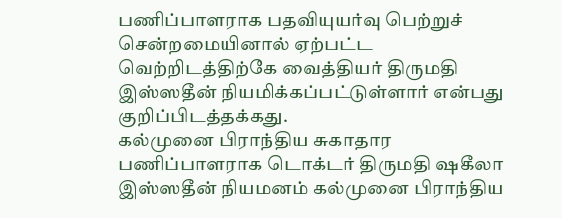பணிப்பாளராக பதவியுயர்வு பெற்றுச் சென்றமையினால் ஏற்பட்ட வெற்றிடத்திற்கே வைத்தியர் திருமதி இஸ்ஸதீன் நியமிக்கப்பட்டுள்ளார் என்பது குறிப்பிடத்தக்கது.
கல்முனை பிராந்திய சுகாதார பணிப்பாளராக டொக்டர் திருமதி ஷகீலா இஸ்ஸதீன் நியமனம் கல்முனை பிராந்திய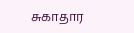சுகாதார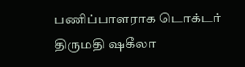பணிப்பாளராக டொக்டர் திருமதி ஷகீலா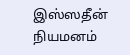இஸ்ஸதீன் நியமனம்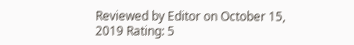Reviewed by Editor on October 15, 2019 Rating: 5